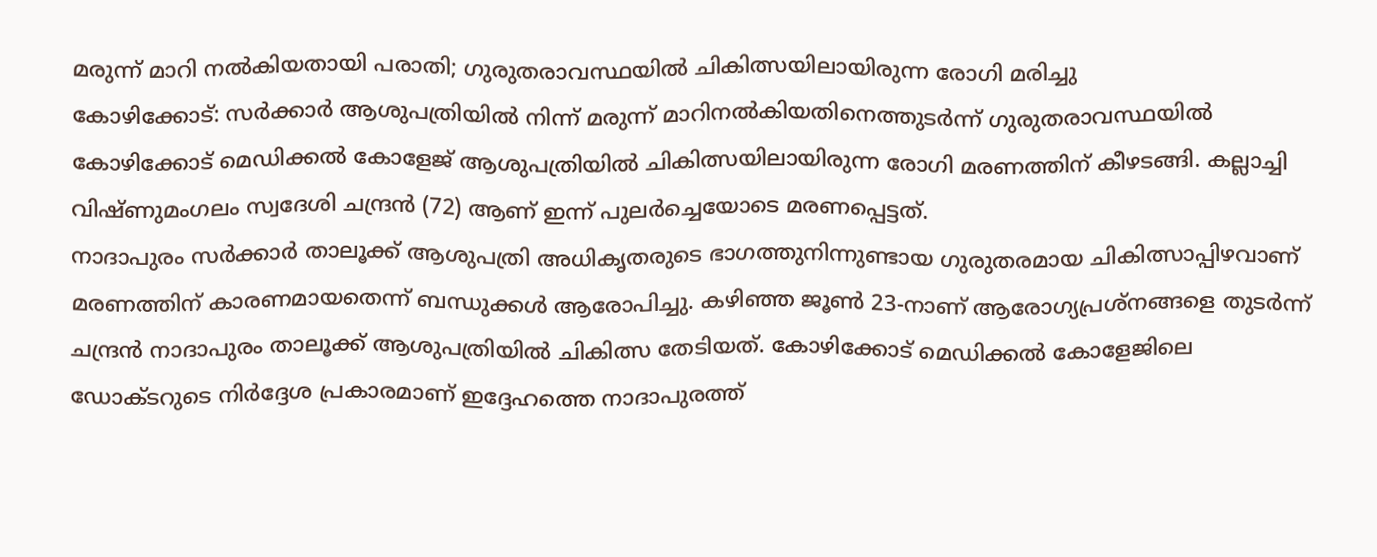മരുന്ന് മാറി നൽകിയതായി പരാതി; ഗുരുതരാവസ്ഥയിൽ ചികിത്സയിലായിരുന്ന രോഗി മരിച്ചു
കോഴിക്കോട്: സർക്കാർ ആശുപത്രിയിൽ നിന്ന് മരുന്ന് മാറിനൽകിയതിനെത്തുടർന്ന് ഗുരുതരാവസ്ഥയിൽ കോഴിക്കോട് മെഡിക്കൽ കോളേജ് ആശുപത്രിയിൽ ചികിത്സയിലായിരുന്ന രോഗി മരണത്തിന് കീഴടങ്ങി. കല്ലാച്ചി വിഷ്ണുമംഗലം സ്വദേശി ചന്ദ്രൻ (72) ആണ് ഇന്ന് പുലർച്ചെയോടെ മരണപ്പെട്ടത്.
നാദാപുരം സർക്കാർ താലൂക്ക് ആശുപത്രി അധികൃതരുടെ ഭാഗത്തുനിന്നുണ്ടായ ഗുരുതരമായ ചികിത്സാപ്പിഴവാണ് മരണത്തിന് കാരണമായതെന്ന് ബന്ധുക്കൾ ആരോപിച്ചു. കഴിഞ്ഞ ജൂൺ 23-നാണ് ആരോഗ്യപ്രശ്നങ്ങളെ തുടർന്ന് ചന്ദ്രൻ നാദാപുരം താലൂക്ക് ആശുപത്രിയിൽ ചികിത്സ തേടിയത്. കോഴിക്കോട് മെഡിക്കൽ കോളേജിലെ ഡോക്ടറുടെ നിർദ്ദേശ പ്രകാരമാണ് ഇദ്ദേഹത്തെ നാദാപുരത്ത്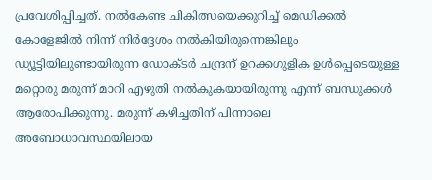പ്രവേശിപ്പിച്ചത്. നൽകേണ്ട ചികിത്സയെക്കുറിച്ച് മെഡിക്കൽ കോളേജിൽ നിന്ന് നിർദ്ദേശം നൽകിയിരുന്നെങ്കിലും ഡ്യൂട്ടിയിലുണ്ടായിരുന്ന ഡോക്ടർ ചന്ദ്രന് ഉറക്കഗുളിക ഉൾപ്പെടെയുള്ള മറ്റൊരു മരുന്ന് മാറി എഴുതി നൽകുകയായിരുന്നു എന്ന് ബന്ധുക്കൾ ആരോപിക്കുന്നു. മരുന്ന് കഴിച്ചതിന് പിന്നാലെ അബോധാവസ്ഥയിലായ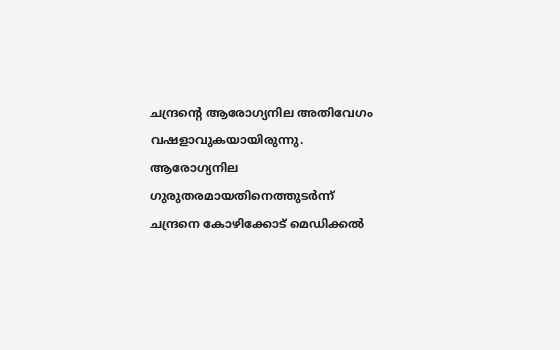ചന്ദ്രന്റെ ആരോഗ്യനില അതിവേഗം വഷളാവുകയായിരുന്നു. ആരോഗ്യനില ഗുരുതരമായതിനെത്തുടർന്ന് ചന്ദ്രനെ കോഴിക്കോട് മെഡിക്കൽ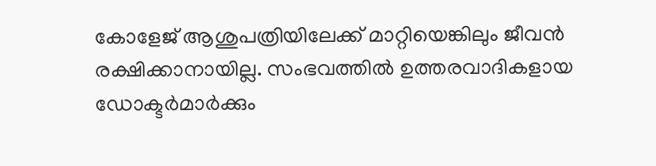കോളേജ് ആശുപത്രിയിലേക്ക് മാറ്റിയെങ്കിലും ജീവൻ രക്ഷിക്കാനായില്ല. സംഭവത്തിൽ ഉത്തരവാദികളായ ഡോക്ടർമാർക്കും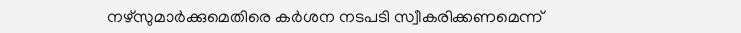നഴ്സുമാർക്കുമെതിരെ കർശന നടപടി സ്വീകരിക്കണമെന്ന്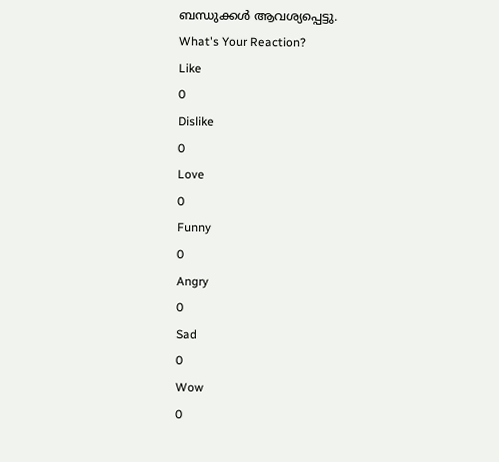ബന്ധുക്കൾ ആവശ്യപ്പെട്ടു.
What's Your Reaction?
Like
0
Dislike
0
Love
0
Funny
0
Angry
0
Sad
0
Wow
0